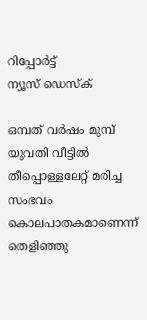റിപ്പോര്‍ട്ട്
ന്യൂസ് ഡെസ്ക്

ഒമ്പത് വർഷം മുമ്പ് യുവതി വീട്ടിൽ തീപ്പൊള്ളലേറ്റ് മരിച്ച സംഭവം കൊലപാതകമാണെന്ന് തെളിഞ്ഞു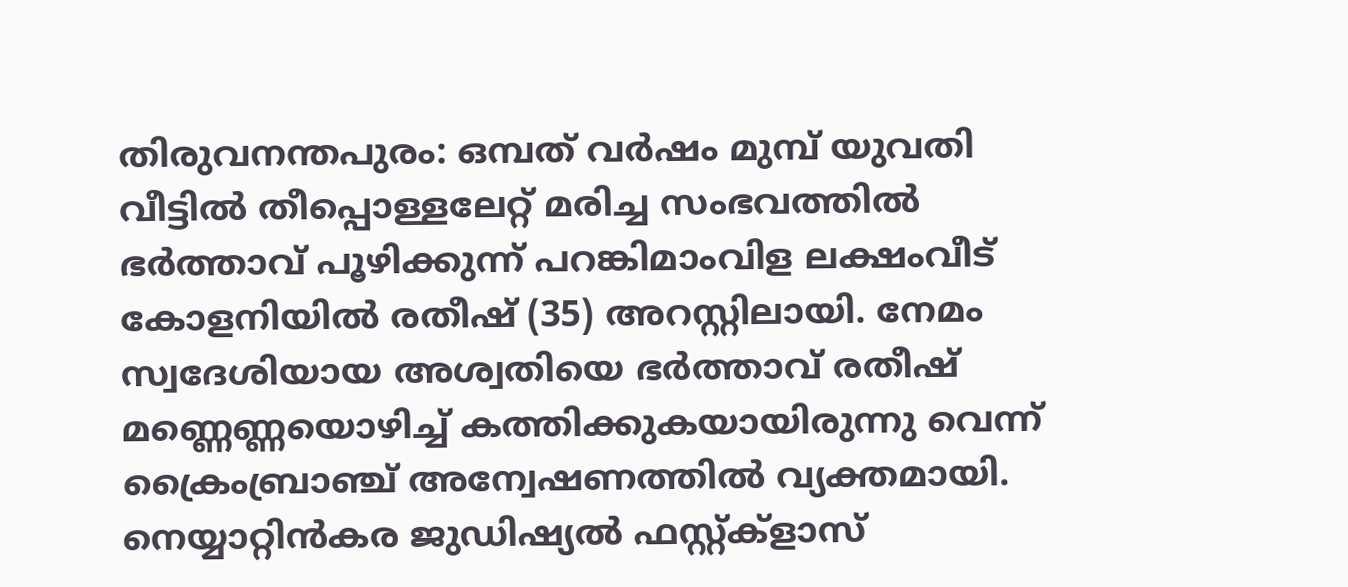തിരുവനന്തപുരം: ഒമ്പത് വർഷം മുമ്പ് യുവതി വീട്ടിൽ തീപ്പൊള്ളലേറ്റ് മരിച്ച സംഭവത്തിൽ ഭർത്താവ് പൂഴിക്കുന്ന് പറങ്കിമാംവിള ലക്ഷംവീട് കോളനിയിൽ രതീഷ് (35) അറസ്റ്റിലായി. നേമം സ്വദേശിയായ അശ്വതിയെ ഭർത്താവ് രതീഷ് മണ്ണെണ്ണയൊഴിച്ച് കത്തിക്കുകയായിരുന്നു വെന്ന് ക്രൈംബ്രാഞ്ച് അന്വേഷണത്തിൽ വ്യക്തമായി. നെയ്യാറ്റിൻകര ജുഡിഷ്യൽ ഫസ്റ്റ്ക്ളാസ്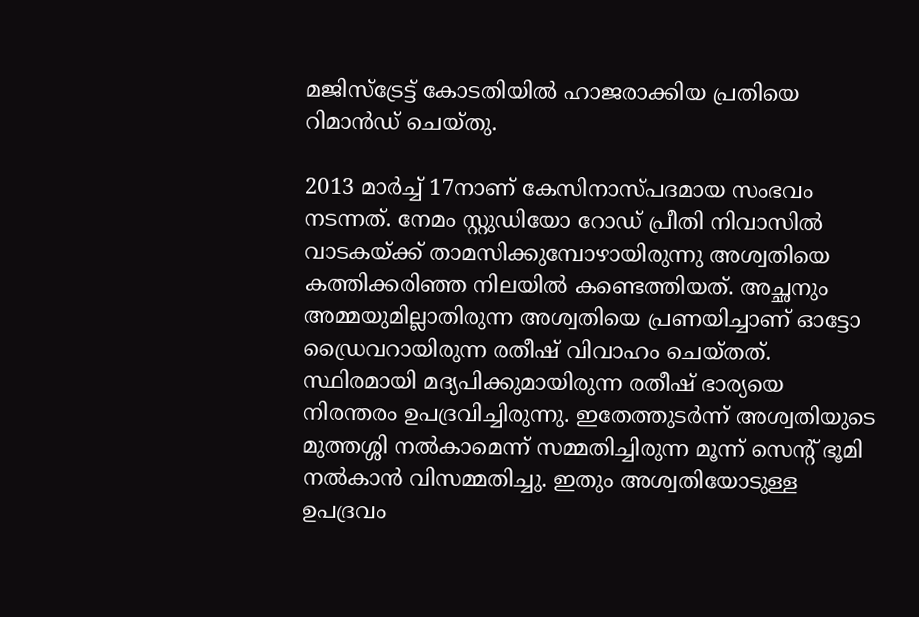മജിസ്ട്രേട്ട് കോടതിയിൽ ഹാജരാക്കിയ പ്രതിയെ റിമാൻഡ് ചെയ്തു.

2013 മാർച്ച് 17നാണ് കേസിനാസ്പദമായ സംഭവം നടന്നത്. നേമം സ്റ്റുഡിയോ റോഡ് പ്രീതി നിവാസിൽ വാടകയ്ക്ക് താമസിക്കുമ്പോഴായിരുന്നു അശ്വതിയെ കത്തിക്കരിഞ്ഞ നിലയിൽ കണ്ടെത്തിയത്. അച്ഛനും അമ്മയുമില്ലാതിരുന്ന അശ്വതിയെ പ്രണയിച്ചാണ് ഓട്ടോ ഡ്രൈവറായിരുന്ന രതീഷ് വിവാഹം ചെയ്തത്. സ്ഥിരമായി മദ്യപിക്കുമായിരുന്ന രതീഷ് ഭാര്യയെ നിരന്തരം ഉപദ്രവിച്ചിരുന്നു. ഇതേത്തുടർന്ന് അശ്വതിയുടെ മുത്തശ്ശി നൽകാമെന്ന് സമ്മതിച്ചിരുന്ന മൂന്ന് സെന്റ് ഭൂമി നൽകാൻ വിസമ്മതിച്ചു. ഇതും അശ്വതിയോടുള്ള ഉപദ്രവം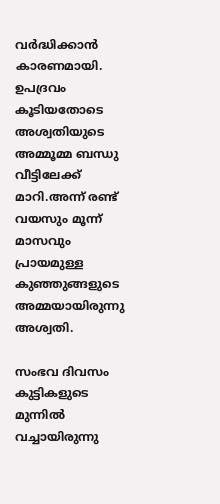വർദ്ധിക്കാൻ കാരണമായി. ഉപദ്രവം കൂടിയതോടെ അശ്വതിയുടെ അമ്മൂമ്മ ബന്ധു വീട്ടിലേക്ക് മാറി.അന്ന് രണ്ട് വയസും മൂന്ന് മാസവും പ്രായമുള്ള കുഞ്ഞുങ്ങളുടെ അമ്മയായിരുന്നു അശ്വതി.

സംഭവ ദിവസം കുട്ടികളുടെ മുന്നിൽ വച്ചായിരുന്നു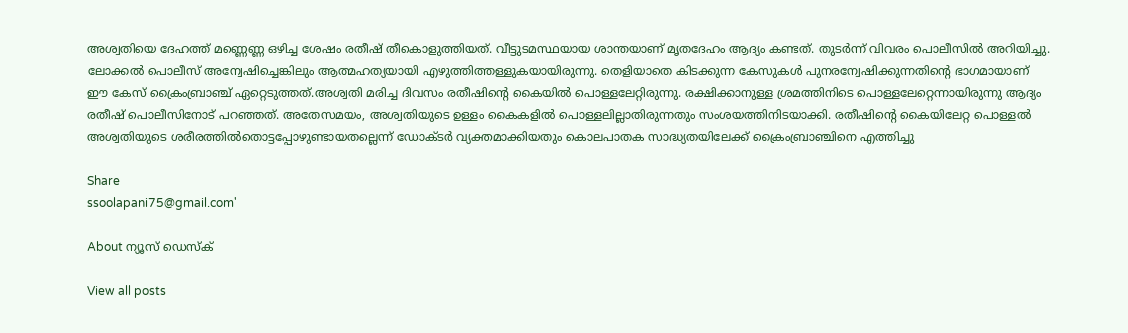അശ്വതിയെ ദേഹത്ത് മണ്ണെണ്ണ ഒഴിച്ച ശേഷം രതീഷ് തീകൊളുത്തിയത്. വീട്ടുടമസ്ഥയായ ശാന്തയാണ് മൃതദേഹം ആദ്യം കണ്ടത്. തുടർന്ന് വിവരം പൊലീസിൽ അറിയിച്ചു. ലോക്കൽ പൊലീസ് അന്വേഷിച്ചെങ്കിലും ആത്മഹത്യയായി എഴുത്തിത്തള്ളുകയായിരുന്നു. തെളിയാതെ കിടക്കുന്ന കേസുകൾ പുനരന്വേഷിക്കുന്നതിന്റെ ഭാഗമായാണ് ഈ കേസ് ക്രൈംബ്രാഞ്ച് ഏറ്റെടുത്തത്.അശ്വതി മരിച്ച ദിവസം രതീഷിന്റെ കൈയിൽ പൊള്ളലേറ്റിരുന്നു. രക്ഷിക്കാനുള്ള ശ്രമത്തിനിടെ പൊള്ളലേറ്റെന്നായിരുന്നു ആദ്യം രതീഷ് പൊലീസിനോട് പറഞ്ഞത്. അതേസമയം, അശ്വതിയുടെ ഉള്ളം കൈകളിൽ പൊള്ളലില്ലാതിരുന്നതും സംശയത്തിനിടയാക്കി. രതീഷിന്റെ കൈയിലേറ്റ പൊള്ളൽ അശ്വതിയുടെ ശരീരത്തിൽതൊട്ടപ്പോഴുണ്ടായതല്ലെന്ന് ഡോക്ടർ വ്യക്തമാക്കിയതും കൊലപാതക സാദ്ധ്യതയിലേക്ക് ക്രൈംബ്രാഞ്ചിനെ എത്തിച്ചു

Share
ssoolapani75@gmail.com'

About ന്യൂസ് ഡെസ്ക്

View all posts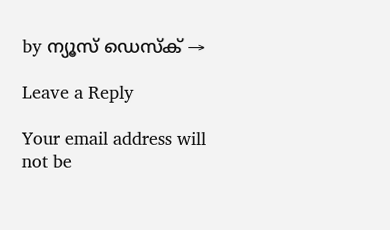by ന്യൂസ് ഡെസ്ക് →

Leave a Reply

Your email address will not be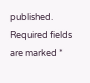published. Required fields are marked *